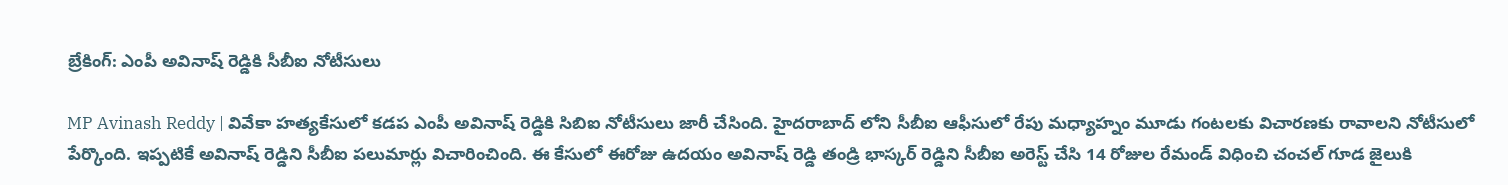బ్రేకింగ్: ఎంపీ అవినాష్ రెడ్డికి సీబీఐ నోటీసులు

MP Avinash Reddy | వివేకా హత్యకేసులో కడప ఎంపీ అవినాష్ రెడ్డికి సిబిఐ నోటీసులు జారీ చేసింది. హైదరాబాద్ లోని సీబీఐ ఆఫీసులో రేపు మధ్యాహ్నం మూడు గంటలకు విచారణకు రావాలని నోటీసులో పేర్కొంది. ఇప్పటికే అవినాష్ రెడ్డిని సీబీఐ పలుమార్లు విచారించింది. ఈ కేసులో ఈరోజు ఉదయం అవినాష్ రెడ్డి తండ్రి భాస్కర్ రెడ్డిని సీబీఐ అరెస్ట్ చేసి 14 రోజుల రేమండ్ విధించి చంచల్ గూడ జైలుకి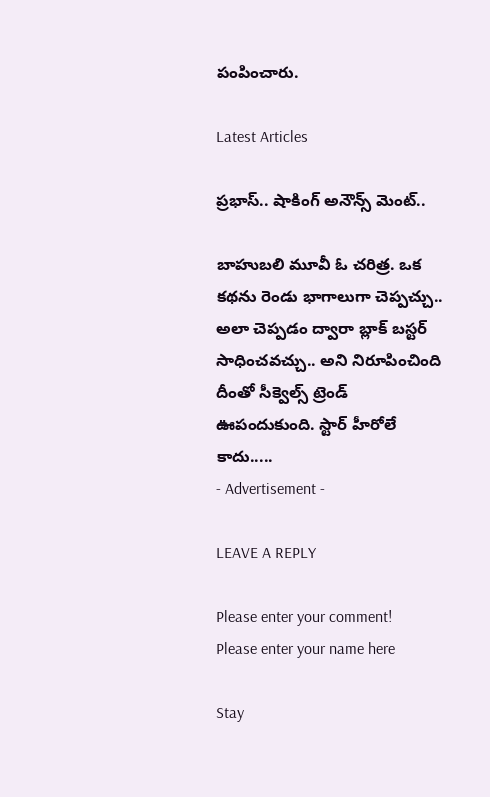పంపించారు.

Latest Articles

ప్రభాస్.. షాకింగ్ అనౌన్స్ మెంట్..

బాహుబలి మూవీ ఓ చరిత్ర. ఒక కథను రెండు భాగాలుగా చెప్పచ్చు.. అలా చెప్పడం ద్వారా బ్లాక్ బస్టర్ సాధించవచ్చు.. అని నిరూపించింది దీంతో సీక్వెల్స్ ట్రెండ్ ఊపందుకుంది. స్టార్ హీరోలే కాదు.....
- Advertisement -

LEAVE A REPLY

Please enter your comment!
Please enter your name here

Stay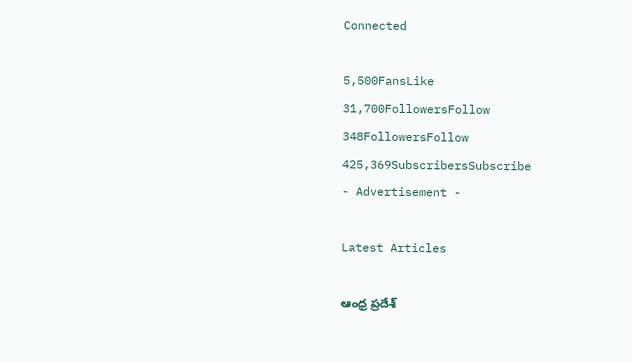Connected

5,500FansLike
31,700FollowersFollow
348FollowersFollow
425,369SubscribersSubscribe
- Advertisement -

Latest Articles

ఆంధ్ర ప్రదేశ్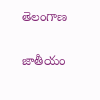తెలంగాణ

జాతీయం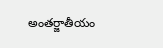అంతర్జాతీయం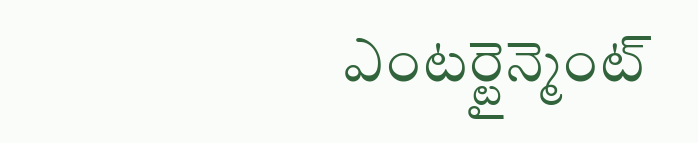ఎంటర్టైన్మెంట్